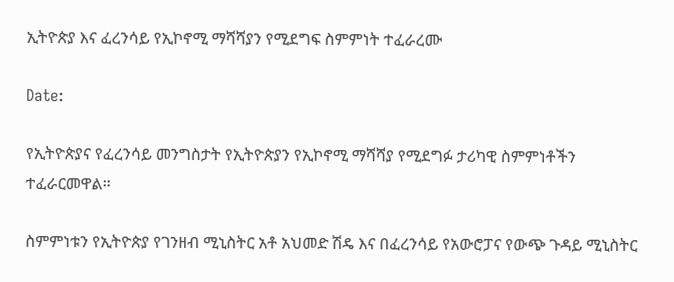ኢትዮጵያ እና ፈረንሳይ የኢኮኖሚ ማሻሻያን የሚደግፍ ስምምነት ተፈራረሙ

Date:

የኢትዮጵያና የፈረንሳይ መንግስታት የኢትዮጵያን የኢኮኖሚ ማሻሻያ የሚደግፉ ታሪካዊ ስምምነቶችን ተፈራርመዋል።

ስምምነቱን የኢትዮጵያ የገንዘብ ሚኒስትር አቶ አህመድ ሽዴ እና በፈረንሳይ የአውሮፓና የውጭ ጉዳይ ሚኒስትር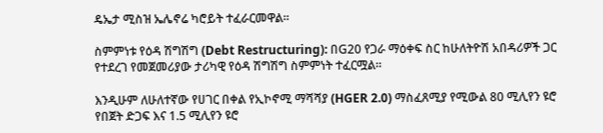ዴኤታ ሚስዝ ኤሌኖሬ ካሮይት ተፈራርመዋል።

ስምምነቱ የዕዳ ሽግሽግ (Debt Restructuring): በG20 የጋራ ማዕቀፍ ስር ከሁለትዮሽ አበዳሪዎች ጋር የተደረገ የመጀመሪያው ታሪካዊ የዕዳ ሽግሽግ ስምምነት ተፈርሟል።

እንዲሁም ለሁለተኛው የሀገር በቀል የኢኮኖሚ ማሻሻያ (HGER 2.0) ማስፈጸሚያ የሚውል 80 ሚሊየን ዩሮ የበጀት ድጋፍ እና 1.5 ሚሊየን ዩሮ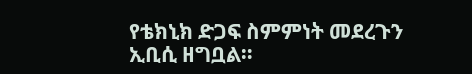የቴክኒክ ድጋፍ ስምምነት መደረጉን ኢቢሲ ዘግቧል።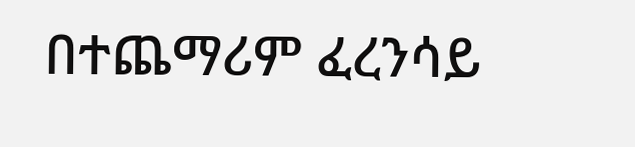በተጨማሪም ፈረንሳይ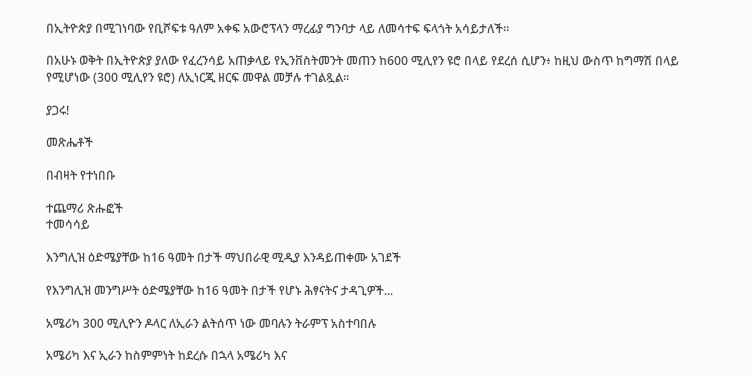በኢትዮጵያ በሚገነባው የቢሾፍቱ ዓለም አቀፍ አውሮፕላን ማረፊያ ግንባታ ላይ ለመሳተፍ ፍላጎት አሳይታለች።

በአሁኑ ወቅት በኢትዮጵያ ያለው የፈረንሳይ አጠቃላይ የኢንቨስትመንት መጠን ከ600 ሚሊየን ዩሮ በላይ የደረሰ ሲሆን፥ ከዚህ ውስጥ ከግማሽ በላይ የሚሆነው (300 ሚሊየን ዩሮ) ለኢነርጂ ዘርፍ መዋል መቻሉ ተገልጿል።

ያጋሩ!

መጽሔቶች

በብዛት የተነበቡ

ተጨማሪ ጽሑፎች
ተመሳሳይ

እንግሊዝ ዕድሜያቸው ከ16 ዓመት በታች ማህበራዊ ሚዲያ እንዳይጠቀሙ አገደች

የእንግሊዝ መንግሥት ዕድሜያቸው ከ16 ዓመት በታች የሆኑ ሕፃናትና ታዳጊዎች...

አሜሪካ 300 ሚሊዮን ዶላር ለኢራን ልትሰጥ ነው መባሉን ትራምፕ አስተባበሉ

አሜሪካ እና ኢራን ከስምምነት ከደረሱ በኋላ አሜሪካ እና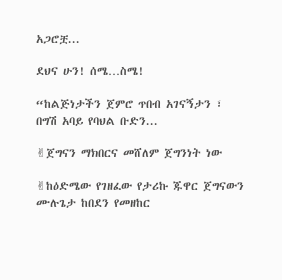አጋሮቿ...

ደህና ሁን! ሰሜ…ስሜ!

“ከልጅነታችን ጀምሮ ጥበብ አገናኝታን ፣ በግሽ አባይ የባህል ቡድን...

✌ጀግናን ማክበርና መሸለም ጀግንነት ነው

✌ከዕድሜው የገዘፈው የታሪኩ ጁዋር ጀግናውን ሙሉጌታ ከበደን የመዘከር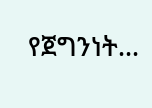የጀግንነት...